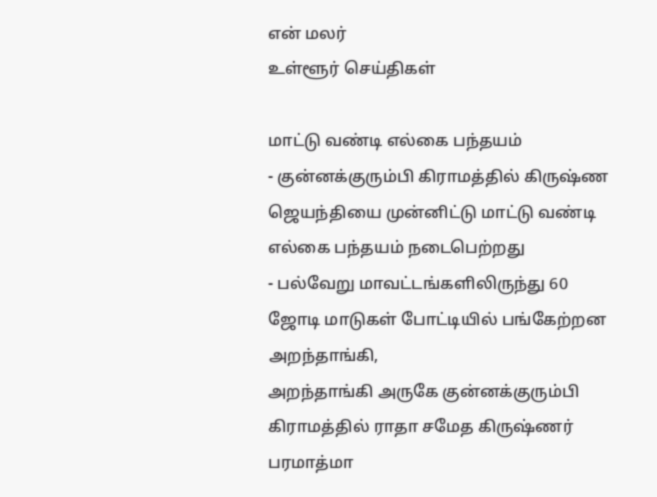என் மலர்
உள்ளூர் செய்திகள்

மாட்டு வண்டி எல்கை பந்தயம்
- குன்னக்குரும்பி கிராமத்தில் கிருஷ்ண ஜெயந்தியை முன்னிட்டு மாட்டு வண்டி எல்கை பந்தயம் நடைபெற்றது
- பல்வேறு மாவட்டங்களிலிருந்து 60 ஜோடி மாடுகள் போட்டியில் பங்கேற்றன
அறந்தாங்கி,
அறந்தாங்கி அருகே குன்னக்குரும்பி கிராமத்தில் ராதா சமேத கிருஷ்ணர் பரமாத்மா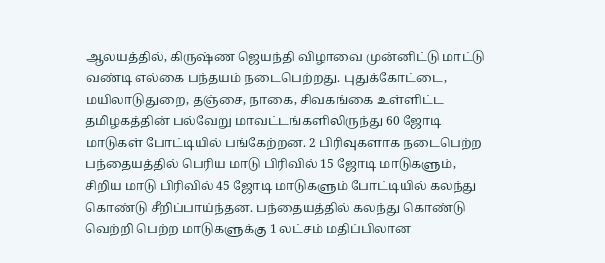ஆலயத்தில், கிருஷ்ண ஜெயந்தி விழாவை முன்னிட்டு மாட்டு வண்டி எல்கை பந்தயம் நடைபெற்றது. புதுக்கோட்டை, மயிலாடுதுறை, தஞ்சை, நாகை, சிவகங்கை உள்ளிட்ட தமிழகத்தின் பல்வேறு மாவட்டங்களிலிருந்து 60 ஜோடி மாடுகள் போட்டியில் பங்கேற்றன. 2 பிரிவுகளாக நடைபெற்ற பந்தையத்தில் பெரிய மாடு பிரிவில் 15 ஜோடி மாடுகளும், சிறிய மாடு பிரிவில் 45 ஜோடி மாடுகளும் போட்டியில் கலந்து கொண்டு சீறிப்பாய்ந்தன. பந்தையத்தில் கலந்து கொண்டு வெற்றி பெற்ற மாடுகளுக்கு 1 லட்சம் மதிப்பிலான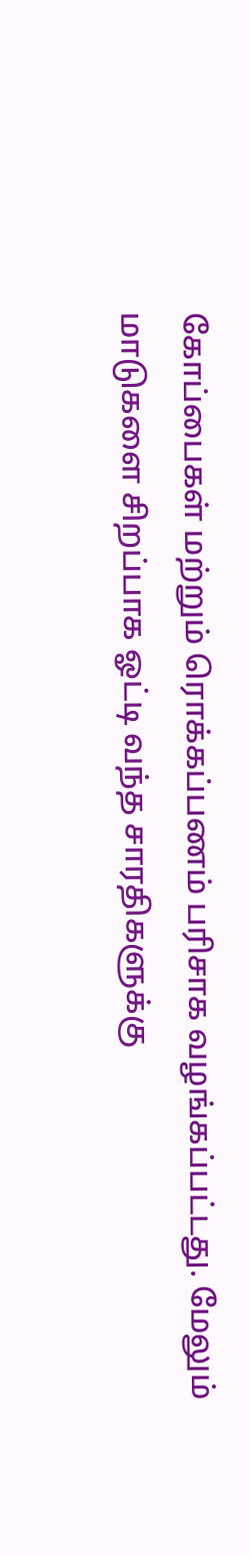கோப்பைகள் மற்றும் ரொக்கப்பணம் பரிசாக வழங்கப்பட்டது. மேலும் மாடுகளை சிறப்பாக ஓட்டி வந்த சாரதிகளுக்கு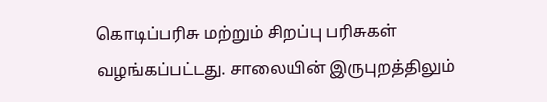கொடிப்பரிசு மற்றும் சிறப்பு பரிசுகள் வழங்கப்பட்டது. சாலையின் இருபுறத்திலும்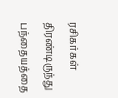ரசிகர்கள் திரண்டிருந்து பந்தையத்தை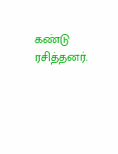கண்டு ரசித்தனர்.